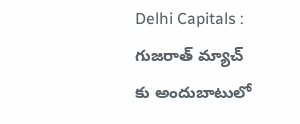Delhi Capitals : గుజరాత్ మ్యాచ్ కు అందుబాటులో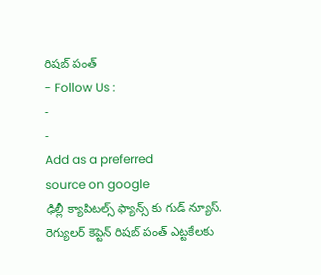రిషబ్ పంత్
- Follow Us :
-
-
Add as a preferred
source on google
ఢిల్లీ క్యాపిటల్స్ ఫ్యాన్స్ కు గుడ్ న్యూస్. రెగ్యులర్ కెప్టెన్ రిషబ్ పంత్ ఎట్టకేలకు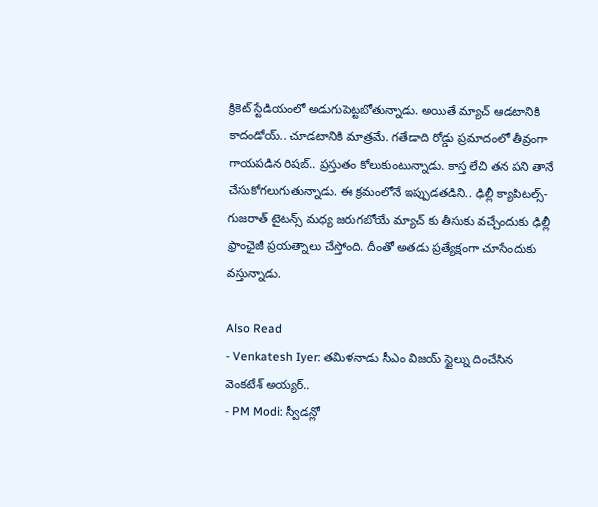క్రికెట్ స్టేడియంలో అడుగుపెట్టబోతున్నాడు. అయితే మ్యాచ్ ఆడటానికి కాదండోయ్.. చూడటానికి మాత్రమే. గతేడాది రోడ్డు ప్రమాదంలో తీవ్రంగా గాయపడిన రిషబ్.. ప్రస్తుతం కోలుకుంటున్నాడు. కాస్త లేచి తన పని తానే చేసుకోగలుగుతున్నాడు. ఈ క్రమంలోనే ఇప్పుడతడిని.. ఢిల్లీ క్యాపిటల్స్-గుజరాత్ టైటన్స్ మధ్య జరుగబోయే మ్యాచ్ కు తీసుకు వచ్చేందుకు ఢిల్లీ ఫ్రాంఛైజీ ప్రయత్నాలు చేస్తోంది. దీంతో అతడు ప్రత్యేక్షంగా చూసేందుకు వస్తున్నాడు.

Also Read
- Venkatesh Iyer: తమిళనాడు సీఎం విజయ్ స్టైల్ను దించేసిన వెంకటేశ్ అయ్యర్..
- PM Modi: స్వీడన్లో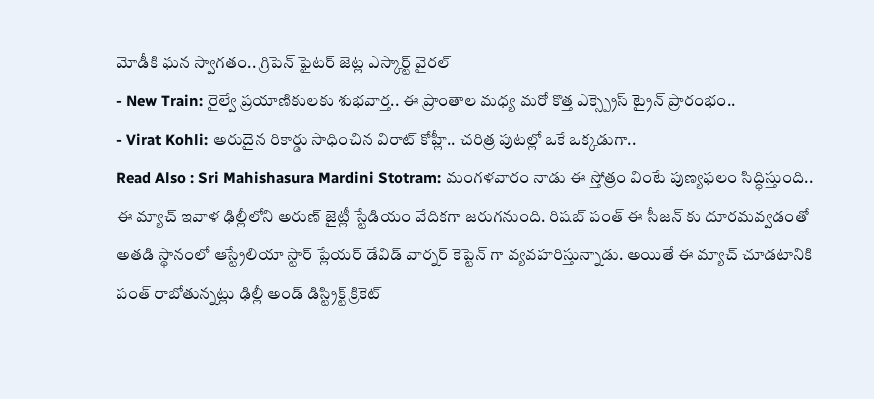మోడీకి ఘన స్వాగతం.. గ్రిపెన్ ఫైటర్ జెట్ల ఎస్కార్ట్ వైరల్
- New Train: రైల్వే ప్రయాణికులకు శుభవార్త.. ఈ ప్రాంతాల మధ్య మరో కొత్త ఎక్స్ప్రెస్ ట్రైన్ ప్రారంభం..
- Virat Kohli: అరుదైన రికార్డు సాధించిన విరాట్ కోహ్లీ.. చరిత్ర పుటల్లో ఒకే ఒక్కడుగా..
Read Also : Sri Mahishasura Mardini Stotram: మంగళవారం నాడు ఈ స్తోత్రం వింటే పుణ్యఫలం సిద్ధిస్తుంది..
ఈ మ్యాచ్ ఇవాళ ఢిల్లీలోని అరుణ్ జైట్లీ స్టేడియం వేదికగా జరుగనుంది. రిషబ్ పంత్ ఈ సీజన్ కు దూరమవ్వడంతో అతడి స్థానంలో ఆస్ట్రేలియా స్టార్ ప్లేయర్ డేవిడ్ వార్నర్ కెప్టెన్ గా వ్యవహరిస్తున్నాడు. అయితే ఈ మ్యాచ్ చూడటానికి పంత్ రాబోతున్నట్లు ఢిల్లీ అండ్ డిస్ట్రిక్ట్ క్రికెట్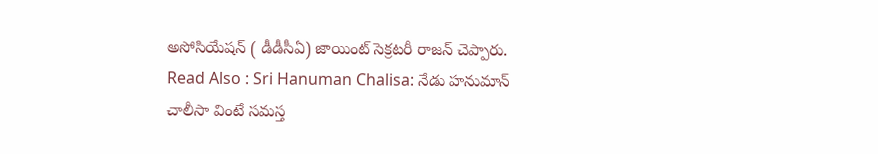అసోసియేషన్ ( డీడీసీఏ) జాయింట్ సెక్రటరీ రాజన్ చెప్పారు.
Read Also : Sri Hanuman Chalisa: నేడు హనుమాన్ చాలీసా వింటే సమస్త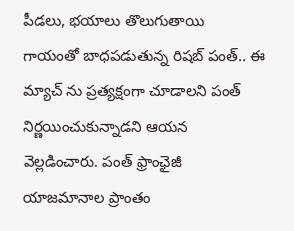పీడలు, భయాలు తొలుగుతాయి
గాయంతో బాధపడుతున్న రిషబ్ పంత్.. ఈ మ్యాచ్ ను ప్రత్యక్షంగా చూడాలని పంత్ నిర్ణయించుకున్నాడని ఆయన వెల్లడించారు. పంత్ ఫ్రాంఛైజీ యాజమానాల ప్రాంతం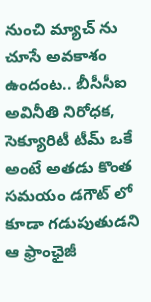నుంచి మ్యాచ్ ను చూసే అవకాశం ఉందంట.. బీసీసీఐ అవినీతి నిరోధక, సెక్యూరిటీ టీమ్ ఒకే అంటే అతడు కొంత సమయం డగౌట్ లో కూడా గడుపుతుడని ఆ ఫ్రాంఛైజీ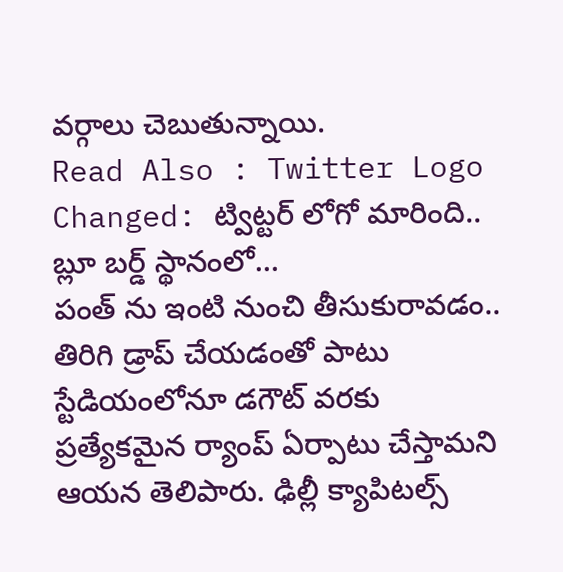వర్గాలు చెబుతున్నాయి.
Read Also : Twitter Logo Changed: ట్విట్టర్ లోగో మారింది.. బ్లూ బర్డ్ స్థానంలో…
పంత్ ను ఇంటి నుంచి తీసుకురావడం.. తిరిగి డ్రాప్ చేయడంతో పాటు స్టేడియంలోనూ డగౌట్ వరకు ప్రత్యేకమైన ర్యాంప్ ఏర్పాటు చేస్తామని ఆయన తెలిపారు. ఢిల్లీ క్యాపిటల్స్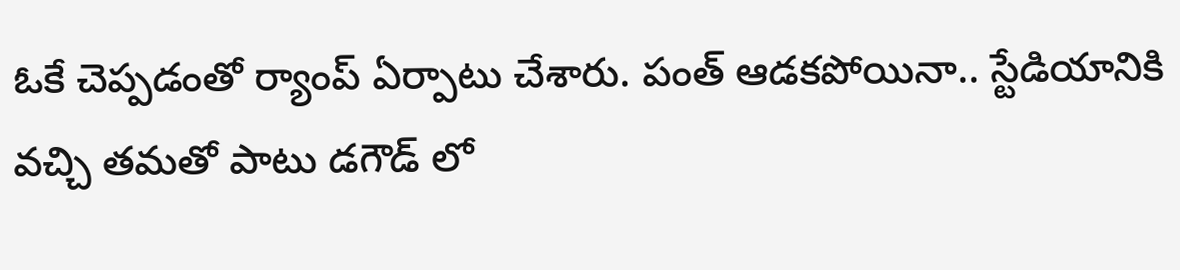ఓకే చెప్పడంతో ర్యాంప్ ఏర్పాటు చేశారు. పంత్ ఆడకపోయినా.. స్టేడియానికి వచ్చి తమతో పాటు డగౌడ్ లో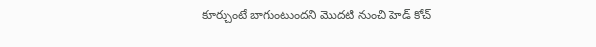కూర్చుంటే బాగుంటుందని మొదటి నుంచి హెడ్ కోచ్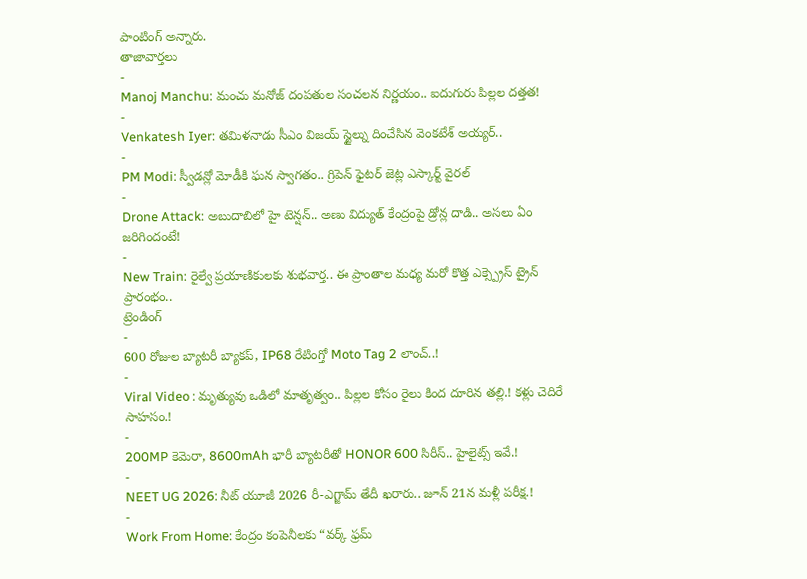పాంటింగ్ అన్నారు.
తాజావార్తలు
-
Manoj Manchu: మంచు మనోజ్ దంపతుల సంచలన నిర్ణయం.. ఐదుగురు పిల్లల దత్తత!
-
Venkatesh Iyer: తమిళనాడు సీఎం విజయ్ స్టైల్ను దించేసిన వెంకటేశ్ అయ్యర్..
-
PM Modi: స్వీడన్లో మోడీకి ఘన స్వాగతం.. గ్రిపెన్ ఫైటర్ జెట్ల ఎస్కార్ట్ వైరల్
-
Drone Attack: అబుదాబిలో హై టెన్షన్.. అణు విద్యుత్ కేంద్రంపై డ్రోన్ల దాడి.. అసలు ఏం జరిగిందంటే!
-
New Train: రైల్వే ప్రయాణికులకు శుభవార్త.. ఈ ప్రాంతాల మధ్య మరో కొత్త ఎక్స్ప్రెస్ ట్రైన్ ప్రారంభం..
ట్రెండింగ్
-
600 రోజుల బ్యాటరీ బ్యాకప్, IP68 రేటింగ్తో Moto Tag 2 లాంచ్..!
-
Viral Video : మృత్యువు ఒడిలో మాతృత్వం.. పిల్లల కోసం రైలు కింద దూరిన తల్లి.! కళ్లు చెదిరే సాహసం.!
-
200MP కెమెరా, 8600mAh భారీ బ్యాటరీతో HONOR 600 సిరీస్.. హైలైట్స్ ఇవే.!
-
NEET UG 2026: నీట్ యూజీ 2026 రీ-ఎగ్జామ్ తేదీ ఖరారు.. జూన్ 21న మళ్లీ పరీక్ష.!
-
Work From Home: కేంద్రం కంపెనీలకు “వర్క్ ఫ్రమ్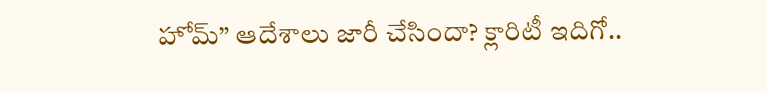హోమ్” ఆదేశాలు జారీ చేసిందా? క్లారిటీ ఇదిగో..